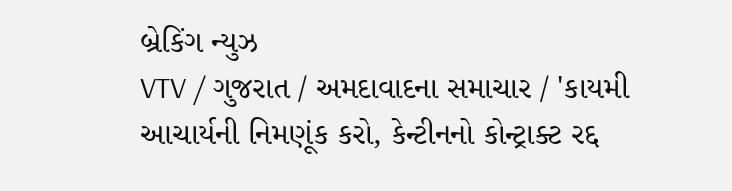બ્રેકિંગ ન્યુઝ
VTV / ગુજરાત / અમદાવાદના સમાચાર / 'કાયમી આચાર્યની નિમણૂંક કરો, કેન્ટીનનો કોન્ટ્રાક્ટ રદ્દ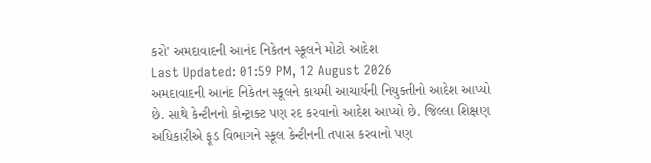કરો' અમદાવાદની આનંદ નિકેતન સ્કૂલને મોટો આદેશ
Last Updated: 01:59 PM, 12 August 2026
અમદાવાદની આનંદ નિકેતન સ્કૂલને કાયમી આચાર્યની નિયુક્તીનો આદેશ આપ્યો છે. સાથે કેન્ટીનનો કોન્ટ્રાક્ટ પણ રદ કરવાનો આદેશ આપ્યો છે. જિલ્લા શિક્ષણ અધિકારીએ ફૂડ વિભાગને સ્કૂલ કેન્ટીનની તપાસ કરવાનો પણ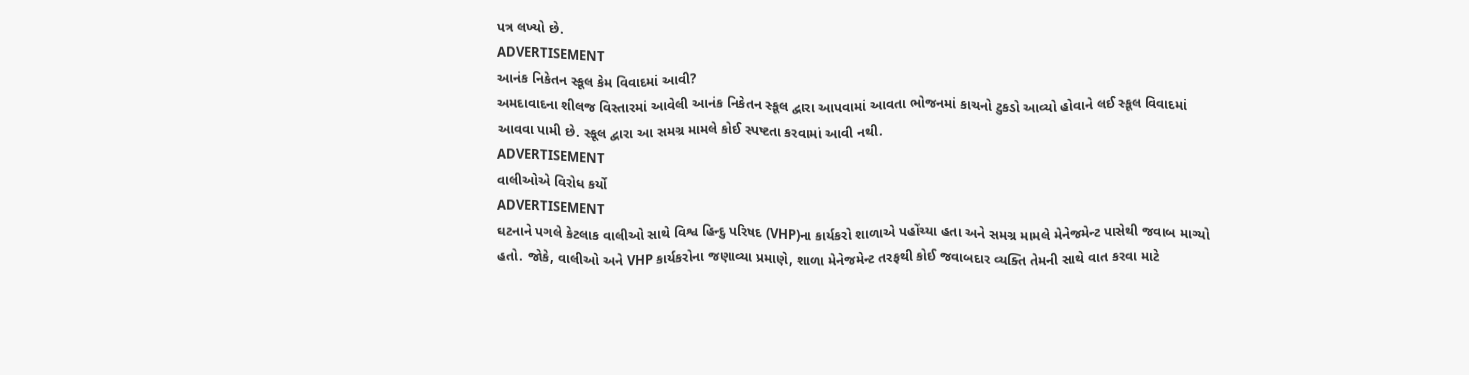પત્ર લખ્યો છે.
ADVERTISEMENT
આનંક નિકેતન સ્કૂલ કેમ વિવાદમાં આવી?
અમદાવાદના શીલજ વિસ્તારમાં આવેલી આનંક નિકેતન સ્કૂલ દ્વારા આપવામાં આવતા ભોજનમાં કાચનો ટુકડો આવ્યો હોવાને લઈ સ્કૂલ વિવાદમાં આવવા પામી છે. સ્કૂલ દ્વારા આ સમગ્ર મામલે કોઈ સ્પષ્ટતા કરવામાં આવી નથી.
ADVERTISEMENT
વાલીઓએ વિરોધ કર્યો
ADVERTISEMENT
ઘટનાને પગલે કેટલાક વાલીઓ સાથે વિશ્વ હિન્દુ પરિષદ (VHP)ના કાર્યકરો શાળાએ પહોંચ્યા હતા અને સમગ્ર મામલે મેનેજમેન્ટ પાસેથી જવાબ માગ્યો હતો. જોકે, વાલીઓ અને VHP કાર્યકરોના જણાવ્યા પ્રમાણે, શાળા મેનેજમેન્ટ તરફથી કોઈ જવાબદાર વ્યક્તિ તેમની સાથે વાત કરવા માટે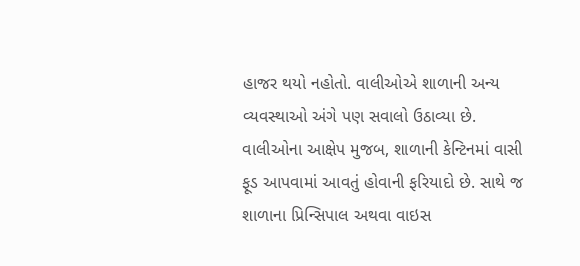હાજર થયો નહોતો. વાલીઓએ શાળાની અન્ય વ્યવસ્થાઓ અંગે પણ સવાલો ઉઠાવ્યા છે. વાલીઓના આક્ષેપ મુજબ, શાળાની કેન્ટિનમાં વાસી ફૂડ આપવામાં આવતું હોવાની ફરિયાદો છે. સાથે જ શાળાના પ્રિન્સિપાલ અથવા વાઇસ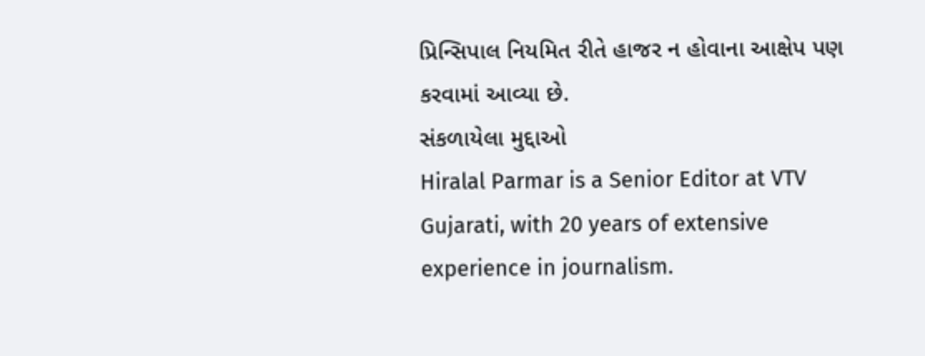પ્રિન્સિપાલ નિયમિત રીતે હાજર ન હોવાના આક્ષેપ પણ કરવામાં આવ્યા છે.
સંકળાયેલા મુદ્દાઓ
Hiralal Parmar is a Senior Editor at VTV Gujarati, with 20 years of extensive experience in journalism.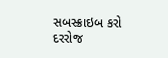સબસ્ક્રાઇબ કરો
દરરોજ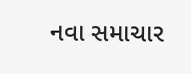નવા સમાચાર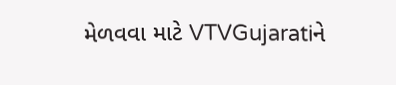મેળવવા માટે VTVGujaratiને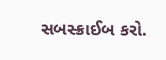સબસ્ક્રાઈબ કરો.